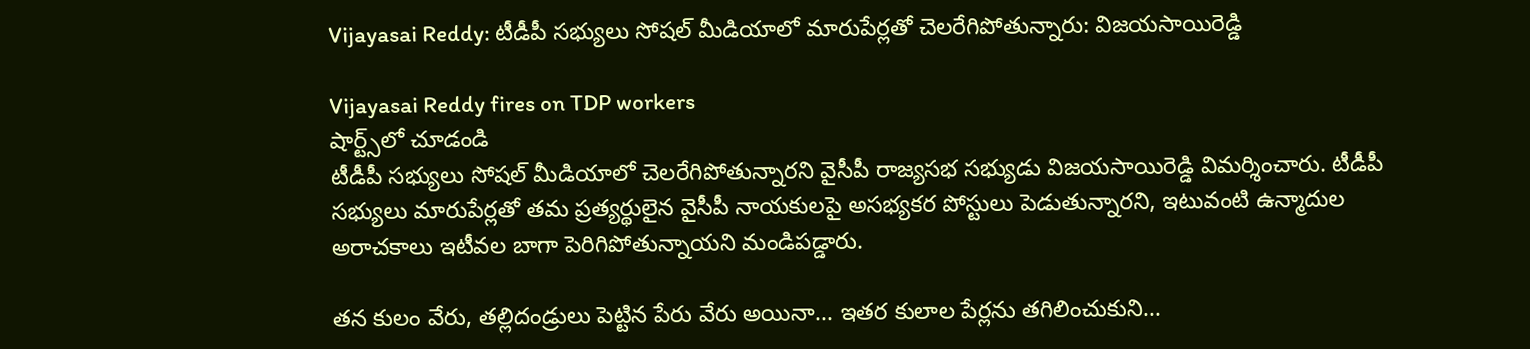Vijayasai Reddy: టీడీపీ సభ్యులు సోషల్ మీడియాలో మారుపేర్లతో చెలరేగిపోతున్నారు: విజయసాయిరెడ్డి

Vijayasai Reddy fires on TDP workers
షార్ట్స్‌లో చూడండి
టీడీపీ సభ్యులు సోషల్ మీడియాలో చెలరేగిపోతున్నారని వైసీపీ రాజ్యసభ సభ్యుడు విజయసాయిరెడ్డి విమర్శించారు. టీడీపీ సభ్యులు మారుపేర్లతో తమ ప్రత్యర్థులైన వైసీపీ నాయకులపై అసభ్యకర పోస్టులు పెడుతున్నారని, ఇటువంటి ఉన్మాదుల అరాచకాలు ఇటీవల బాగా పెరిగిపోతున్నాయని మండిపడ్డారు.

తన కులం వేరు, తల్లిదండ్రులు పెట్టిన పేరు వేరు అయినా... ఇతర కులాల పేర్లను తగిలించుకుని...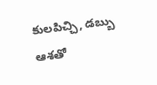కులపిచ్చి, డబ్బు ఆశతో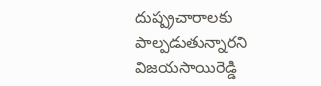దుష్ప్రచారాలకు పాల్పడుతున్నారని విజయసాయిరెడ్డి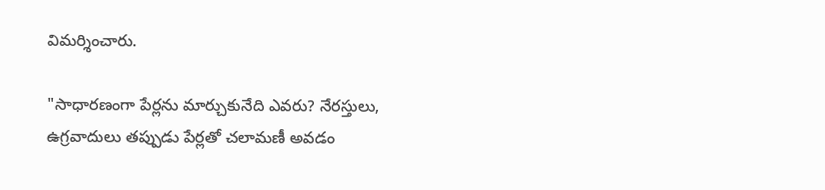విమర్శించారు.

"సాధారణంగా పేర్లను మార్చుకునేది ఎవరు? నేరస్తులు, ఉగ్రవాదులు తప్పుడు పేర్లతో చలామణీ అవడం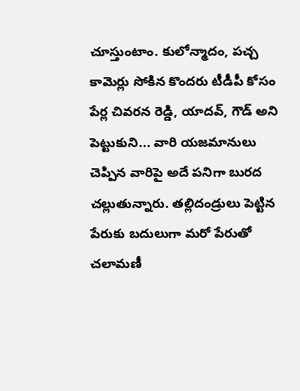చూస్తుంటాం. కులోన్మాదం, పచ్చ కామెర్లు సోకిన కొందరు టీడీపీ కోసం పేర్ల చివరన రెడ్డి, యాదవ్, గౌడ్ అని పెట్టుకుని... వారి యజమానులు చెప్పిన వారిపై అదే పనిగా బురద చల్లుతున్నారు. తల్లిదండ్రులు పెట్టిన పేరుకు బదులుగా మరో పేరుతో చలామణీ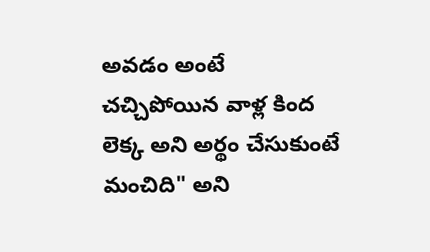అవడం అంటే చచ్చిపోయిన వాళ్ల కింద లెక్క అని అర్థం చేసుకుంటే మంచిది" అని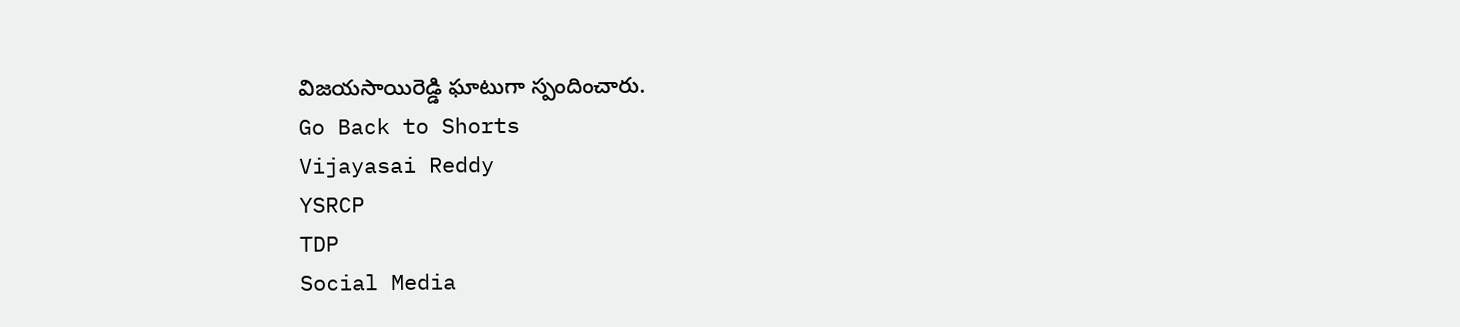విజయసాయిరెడ్డి ఘాటుగా స్పందించారు.
Go Back to Shorts
Vijayasai Reddy
YSRCP
TDP
Social Media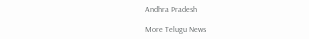Andhra Pradesh

More Telugu News